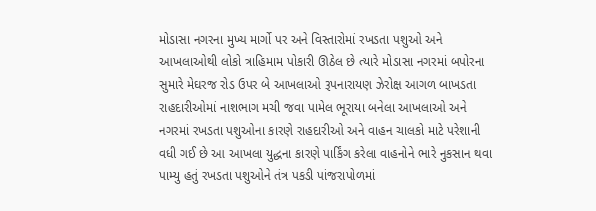મોડાસા નગરના મુખ્ય માર્ગો પર અને વિસ્તારોમાં રખડતા પશુઓ અને આખલાઓથી લોકો ત્રાહિમામ પોકારી ઊઠેલ છે ત્યારે મોડાસા નગરમાં બપોરના સુમારે મેઘરજ રોડ ઉપર બે આખલાઓ રૂપનારાયણ ઝેરોક્ષ આગળ બાખડતા રાહદારીઓમાં નાશભાગ મચી જવા પામેલ ભૂરાયા બનેલા આખલાઓ અને નગરમાં રખડતા પશુઓના કારણે રાહદારીઓ અને વાહન ચાલકો માટે પરેશાની વધી ગઈ છે આ આખલા યુદ્ધના કારણે પાર્કિંગ કરેલા વાહનોને ભારે નુકસાન થવા પામ્યુ હતું રખડતા પશુઓને તંત્ર પકડી પાંજરાપોળમાં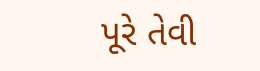પૂરે તેવી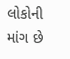લોકોની માંગ છે